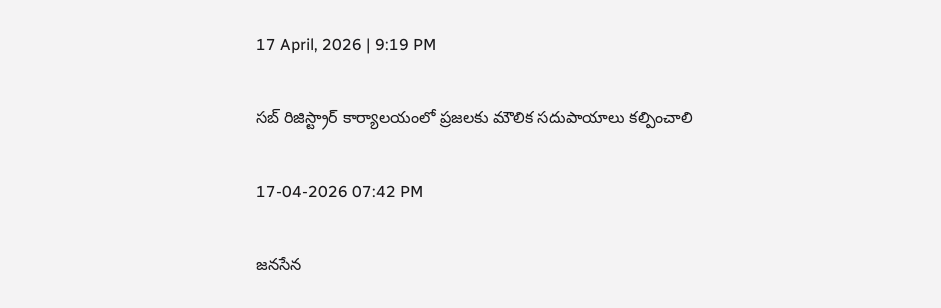17 April, 2026 | 9:19 PM

సబ్ రిజిస్ట్రార్ కార్యాలయంలో ప్రజలకు మౌలిక సదుపాయాలు కల్పించాలి

17-04-2026 07:42 PM

జనసేన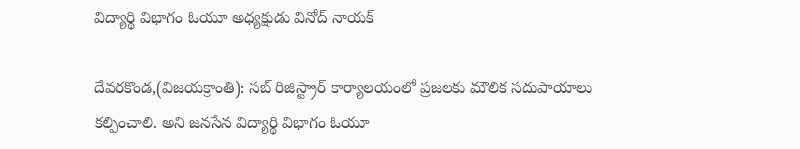విద్యార్థి విభాగం ఓయూ అధ్యక్షుడు వినోద్ నాయక్

దేవరకొండ,(విజయక్రాంతి): సబ్ రిజిస్ట్రార్ కార్యాలయంలో ప్రజలకు మౌలిక సదుపాయాలు కల్పించాలి. అని జనసేన విద్యార్థి విభాగం ఓయూ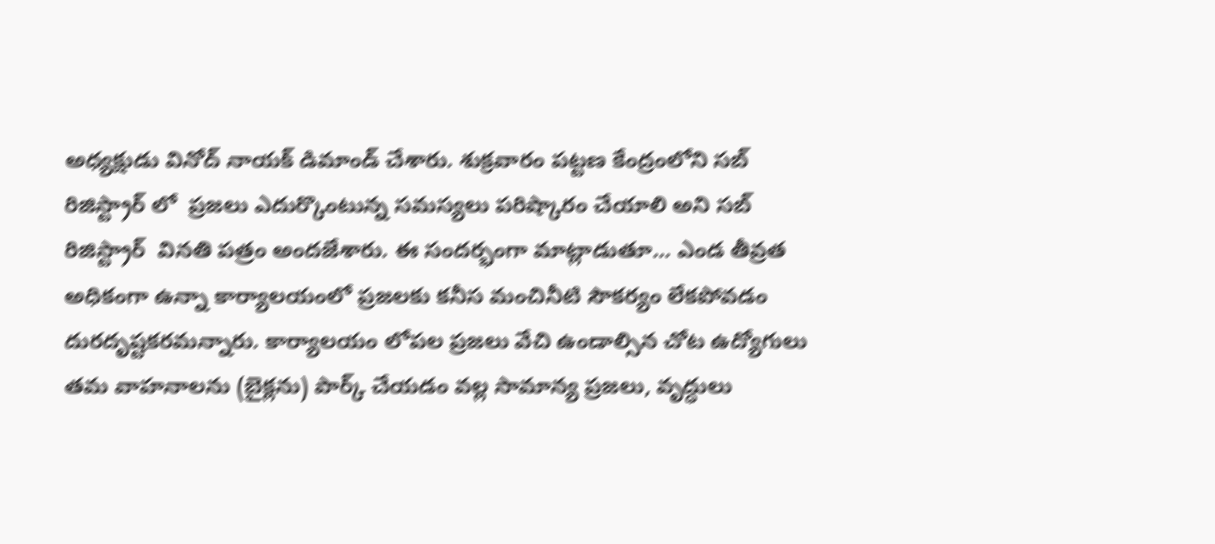అధ్యక్షుడు వినోద్ నాయక్ డిమాండ్ చేశారు. శుక్రవారం పట్టణ కేంద్రంలోని సబ్ రిజిస్ట్రార్ లో  ప్రజలు ఎదుర్కొంటున్న సమస్యలు పరిష్కారం చేయాలి అని సబ్ రిజిస్ట్రార్  వినతి పత్రం అందజేశారు. ఈ సందర్భంగా మాట్లాడుతూ... ఎండ తీవ్రత అధికంగా ఉన్నా కార్యాలయంలో ప్రజలకు కనీస మంచినీటి సౌకర్యం లేకపోవడం దురదృష్టకరమన్నారు. కార్యాలయం లోపల ప్రజలు వేచి ఉండాల్సిన చోట ఉద్యోగులు తమ వాహనాలను (బైక్లను) పార్క్ చేయడం వల్ల సామాన్య ప్రజలు, వృద్ధులు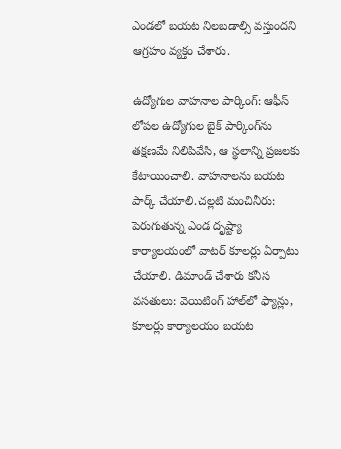ఎండలో బయట నిలబడాల్సి వస్తుందని ఆగ్రహం వ్యక్తం చేశారు.

ఉద్యోగుల వాహనాల పార్కింగ్: ఆఫీస్ లోపల ఉద్యోగుల బైక్ పార్కింగ్‌ను తక్షణమే నిలిపివేసి, ఆ స్థలాన్ని ప్రజలకు కేటాయించాలి. వాహనాలను బయట పార్క్ చేయాలి.చల్లటి మంచినీరు: పెరుగుతున్న ఎండ దృష్ట్యా కార్యాలయంలో వాటర్ కూలర్లు ఏర్పాటు చేయాలి. డిమాండ్ చేశారు కనీస వసతులు: వెయిటింగ్ హాల్‌లో ఫ్యాన్లు, కూలర్లు కార్యాలయం బయట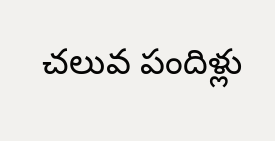చలువ పందిళ్లు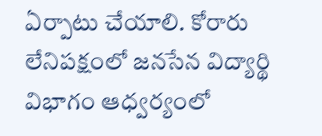ఏర్పాటు చేయాలి. కోరారు  లేనిపక్షంలో జనసేన విద్యార్థి విభాగం ఆధ్వర్యంలో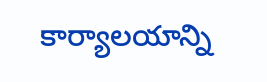కార్యాలయాన్ని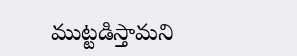ముట్టడిస్తామని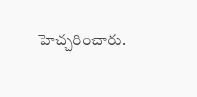హెచ్చరించారు.